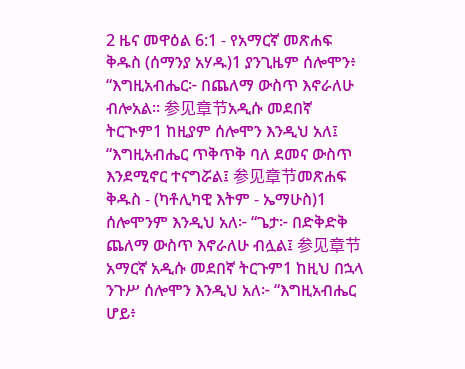2 ዜና መዋዕል 6:1 - የአማርኛ መጽሐፍ ቅዱስ (ሰማንያ አሃዱ)1 ያንጊዜም ሰሎሞን፥ “እግዚአብሔር፦ በጨለማ ውስጥ እኖራለሁ ብሎአል። 参见章节አዲሱ መደበኛ ትርጒም1 ከዚያም ሰሎሞን እንዲህ አለ፤ “እግዚአብሔር ጥቅጥቅ ባለ ደመና ውስጥ እንደሚኖር ተናግሯል፤ 参见章节መጽሐፍ ቅዱስ - (ካቶሊካዊ እትም - ኤማሁስ)1 ሰሎሞንም እንዲህ አለ፦ “ጌታ፦ በድቅድቅ ጨለማ ውስጥ እኖራለሁ ብሏል፤ 参见章节አማርኛ አዲሱ መደበኛ ትርጉም1 ከዚህ በኋላ ንጉሥ ሰሎሞን እንዲህ አለ፦ “እግዚአብሔር ሆይ፥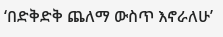‘በድቅድቅ ጨለማ ውስጥ እኖራለሁ’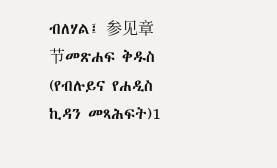ብለሃል፤ 参见章节መጽሐፍ ቅዱስ (የብሉይና የሐዲስ ኪዳን መጻሕፍት)1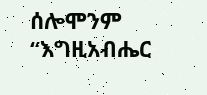ሰሎሞንም “እግዚአብሔር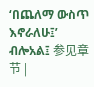‘በጨለማ ውስጥ እኖራለሁ፤’ ብሎአል፤ 参见章节 |